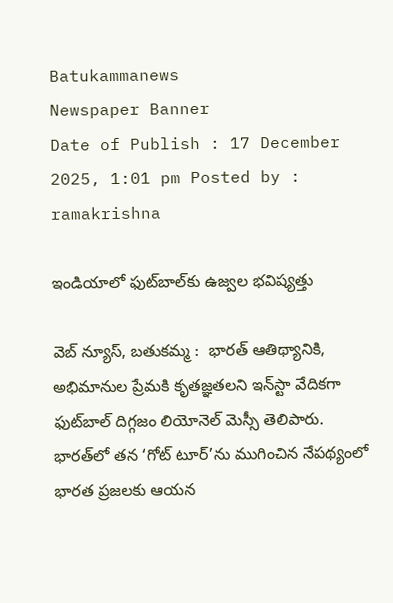Batukammanews
Newspaper Banner
Date of Publish : 17 December 2025, 1:01 pm Posted by : ramakrishna

ఇండియాలో ఫుట్‌బాల్‌కు ఉజ్వల భవిష్యత్తు

వెబ్ న్యూస్, బతుకమ్మ :  భారత్ ఆతిథ్యానికి, అభిమానుల ప్రేమకి కృతజ్ఞతలని ఇన్‌స్టా వేదికగా ఫుట్‌బాల్ దిగ్గజం లియోనెల్ మెస్సీ తెలిపారు.  భారత్‌లో తన ‘గోట్ టూర్’ను ముగించిన నేపథ్యంలో భారత ప్రజలకు ఆయన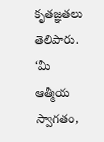కృతజ్ఞతలు  తెలిపారు. ‘మీ ఆత్మీయ స్వాగతం,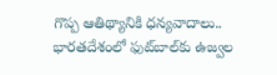గొప్ప ఆతిథ్యానికి ధన్యవాదాలు.. భారతదేశంలో ఫుట్‌బాల్‌కు ఉజ్వల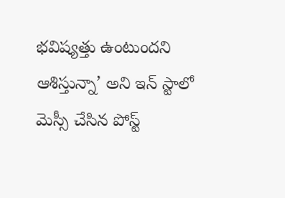భవిష్యత్తు ఉంటుందని ఆశిస్తున్నా’ అని ఇన్ స్టాలో మెస్సీ చేసిన పోస్ట్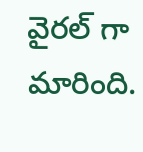వైరల్ గా మారింది.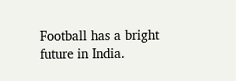Football has a bright future in India.